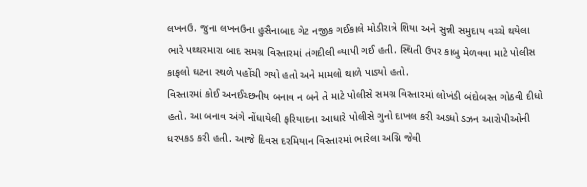લખનઉ. જુના લખનઉના હુસૈનાબાદ ગેટ નજીક ગઈકાલે મોડીરાત્રે શિયા અને સુન્ની સમુદાય વચ્ચે થયેલા ભારે પથ્થરમારા બાદ સમગ્ર વિસ્તારમાં તંગદીલી વ્યાપી ગઈ હતી. સ્થિતી ઉપર કાબુ મેળવવા માટે પોલીસ કાફલો ઘટના સ્થળે પહોંચી ગયો હતો અને મામલો થાળે પાડ્યો હતો.
વિસ્તારમાં કોઈ અનઈચ્છનીય બનાવ ન બને તે માટે પોલીસે સમગ્ર વિસ્તારમાં લોખંડી બંદોબસ્ત ગોઠવી દીધો હતો. આ બનાવ અંગે નોંધાયેલી ફરિયાદના આધારે પોલીસે ગુનો દાખલ કરી અડધો ડઝન આરોપીઓની ધરપકડ કરી હતી. આજે દિવસ દરમિયાન વિસ્તારમાં ભારેલા અગ્નિ જેવી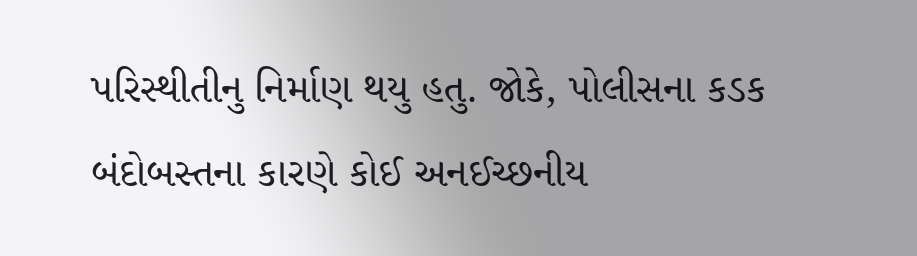પરિસ્થીતીનુ નિર્માણ થયુ હતુ. જોકે, પોલીસના કડક બંદોબસ્તના કારણે કોઈ અનઈચ્છનીય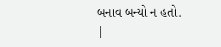બનાવ બન્યો ન હતો.
|